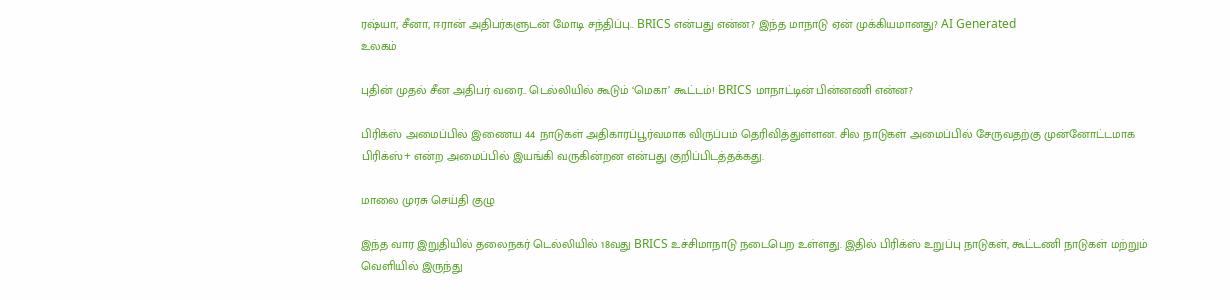ரஷ்யா, சீனா, ஈரான் அதிபர்களுடன் மோடி சந்திப்பு.. BRICS என்பது என்ன? இந்த மாநாடு ஏன் முக்கியமானது? AI Generated
உலகம்

புதின் முதல் சீன அதிபர் வரை.. டெல்லியில் கூடும் ‘மெகா’ கூட்டம்! BRICS மாநாட்டின் பின்னணி என்ன?

பிரிக்ஸ் அமைப்பில் இணைய 44 நாடுகள் அதிகாரப்பூர்வமாக விருப்பம் தெரிவித்துள்ளன. சில நாடுகள் அமைப்பில் சேருவதற்கு முன்னோட்டமாக பிரிக்ஸ்+ என்ற அமைப்பில் இயங்கி வருகின்றன என்பது குறிப்பிடத்தக்கது.

மாலை முரசு செய்தி குழு

இந்த வார இறுதியில் தலைநகர் டெல்லியில் 18வது BRICS உச்சிமாநாடு நடைபெற உள்ளது. இதில் பிரிக்ஸ் உறுப்பு நாடுகள், கூட்டணி நாடுகள் மற்றும் வெளியில் இருந்து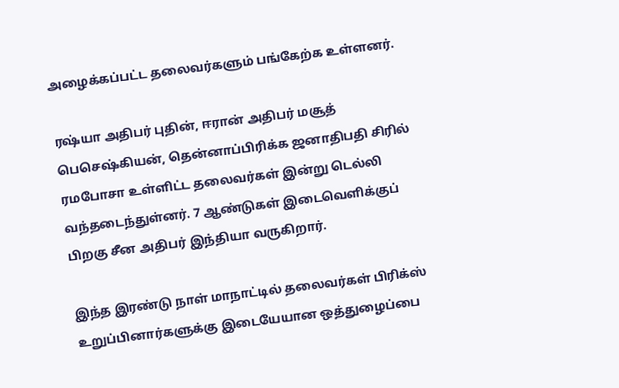அழைக்கப்பட்ட தலைவர்களும் பங்கேற்க உள்ளனர்.

ரஷ்யா அதிபர் புதின், ஈரான் அதிபர் மசூத் பெசெஷ்கியன், தென்னாப்பிரிக்க ஜனாதிபதி சிரில் ரமபோசா உள்ளிட்ட தலைவர்கள் இன்று டெல்லி வந்தடைந்துள்னர். 7 ஆண்டுகள் இடைவெளிக்குப் பிறகு சீன அதிபர் இந்தியா வருகிறார்.

இந்த இரண்டு நாள் மாநாட்டில் தலைவர்கள் பிரிக்ஸ் உறுப்பினார்களுக்கு இடையேயான ஒத்துழைப்பை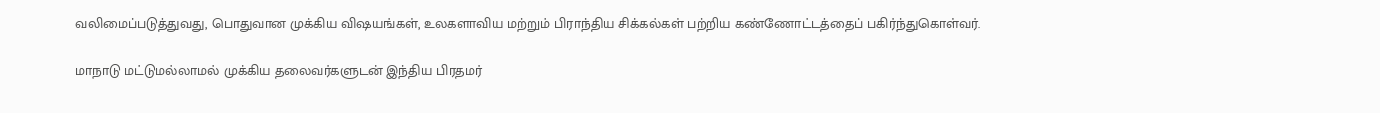வலிமைப்படுத்துவது, பொதுவான முக்கிய விஷயங்கள், உலகளாவிய மற்றும் பிராந்திய சிக்கல்கள் பற்றிய கண்ணோட்டத்தைப் பகிர்ந்துகொள்வர்.

மாநாடு மட்டுமல்லாமல் முக்கிய தலைவர்களுடன் இந்திய பிரதமர்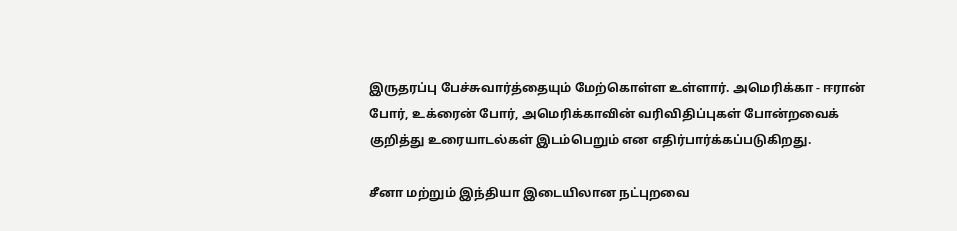இருதரப்பு பேச்சுவார்த்தையும் மேற்கொள்ள உள்ளார். அமெரிக்கா - ஈரான் போர், உக்ரைன் போர், அமெரிக்காவின் வரிவிதிப்புகள் போன்றவைக் குறித்து உரையாடல்கள் இடம்பெறும் என எதிர்பார்க்கப்படுகிறது.

சீனா மற்றும் இந்தியா இடையிலான நட்புறவை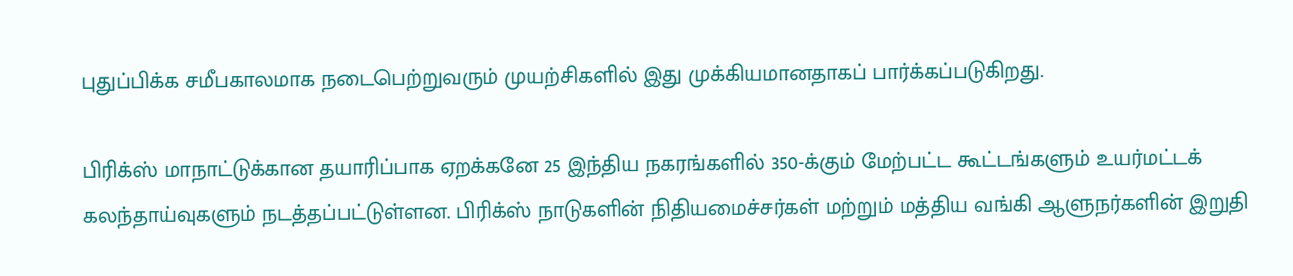புதுப்பிக்க சமீபகாலமாக நடைபெற்றுவரும் முயற்சிகளில் இது முக்கியமானதாகப் பார்க்கப்படுகிறது.

பிரிக்ஸ் மாநாட்டுக்கான தயாரிப்பாக ஏறக்கனே 25 இந்திய நகரங்களில் 350-க்கும் மேற்பட்ட கூட்டங்களும் உயர்மட்டக் கலந்தாய்வுகளும் நடத்தப்பட்டுள்ளன. பிரிக்ஸ் நாடுகளின் நிதியமைச்சர்கள் மற்றும் மத்திய வங்கி ஆளுநர்களின் இறுதி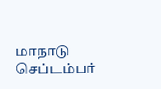மாநாடு செப்டம்பர்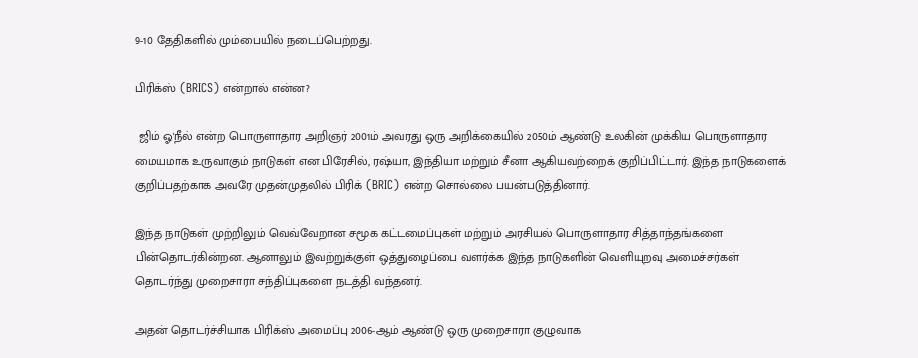9-10 தேதிகளில் மும்பையில் நடைப்பெற்றது.

பிரிக்ஸ் (BRICS) என்றால் என்ன?

 ஜிம் ஓ'நீல் என்ற பொருளாதார அறிஞர் 2001ம் அவரது ஒரு அறிக்கையில் 2050ம் ஆண்டு உலகின் முக்கிய பொருளாதார மையமாக உருவாகும் நாடுகள் என பிரேசில், ரஷ்யா, இந்தியா மற்றும் சீனா ஆகியவற்றைக் குறிப்பிட்டார். இந்த நாடுகளைக் குறிப்பதற்காக அவரே முதன்முதலில் பிரிக் (BRIC) என்ற சொல்லை பயன்படுத்தினார்.

இந்த நாடுகள் முற்றிலும் வெவ்வேறான சமூக கட்டமைப்புகள் மற்றும் அரசியல் பொருளாதார சித்தாந்தங்களை பின்தொடர்கின்றன. ஆனாலும் இவற்றுக்குள் ஒத்துழைப்பை வளர்க்க இந்த நாடுகளின் வெளியுறவு அமைச்சர்கள் தொடர்ந்து முறைசாரா சந்திப்புகளை நடத்தி வந்தனர்.

அதன் தொடர்ச்சியாக பிரிக்ஸ் அமைப்பு 2006-ஆம் ஆண்டு ஒரு முறைசாரா குழுவாக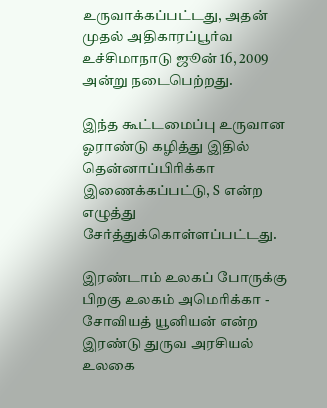உருவாக்கப்பட்டது, அதன் முதல் அதிகாரப்பூர்வ உச்சிமாநாடு ஜூன் 16, 2009 அன்று நடைபெற்றது.

இந்த கூட்டமைப்பு உருவான ஓராண்டு கழித்து இதில் தென்னாப்பிரிக்கா இணைக்கப்பட்டு, S என்ற எழுத்து சேர்த்துக்கொள்ளப்பட்டது.

இரண்டாம் உலகப் போருக்கு பிறகு உலகம் அமெரிக்கா - சோவியத் யூனியன் என்ற இரண்டு துருவ அரசியல் உலகை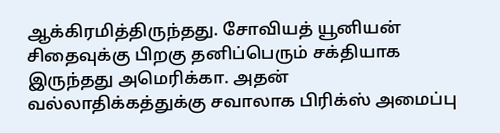ஆக்கிரமித்திருந்தது. சோவியத் யூனியன் சிதைவுக்கு பிறகு தனிப்பெரும் சக்தியாக இருந்தது அமெரிக்கா. அதன் வல்லாதிக்கத்துக்கு சவாலாக பிரிக்ஸ் அமைப்பு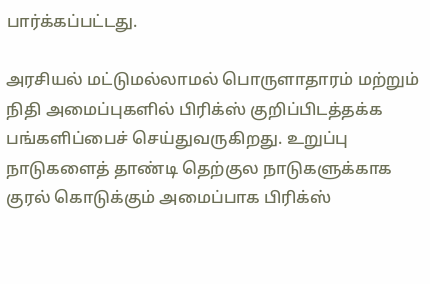பார்க்கப்பட்டது.

அரசியல் மட்டுமல்லாமல் பொருளாதாரம் மற்றும் நிதி அமைப்புகளில் பிரிக்ஸ் குறிப்பிடத்தக்க பங்களிப்பைச் செய்துவருகிறது. உறுப்பு நாடுகளைத் தாண்டி தெற்குல நாடுகளுக்காக குரல் கொடுக்கும் அமைப்பாக பிரிக்ஸ்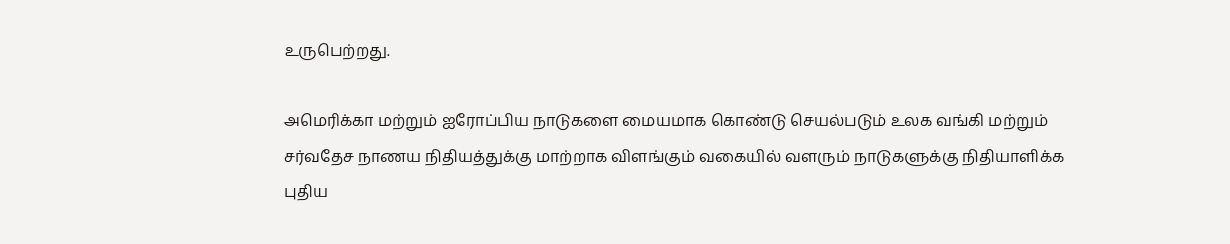உருபெற்றது.

அமெரிக்கா மற்றும் ஐரோப்பிய நாடுகளை மையமாக கொண்டு செயல்படும் உலக வங்கி மற்றும் சர்வதேச நாணய நிதியத்துக்கு மாற்றாக விளங்கும் வகையில் வளரும் நாடுகளுக்கு நிதியாளிக்க புதிய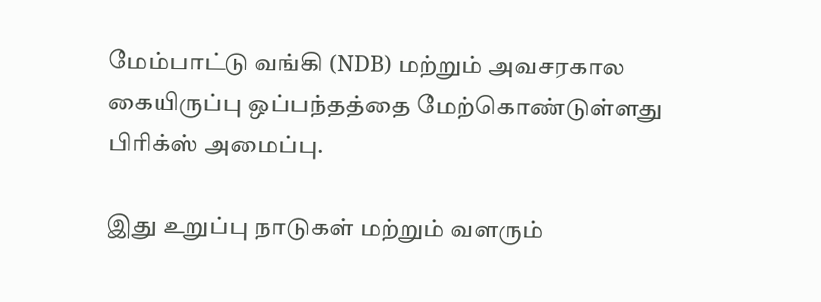மேம்பாட்டு வங்கி (NDB) மற்றும் அவசரகால கையிருப்பு ஒப்பந்தத்தை மேற்கொண்டுள்ளது பிரிக்ஸ் அமைப்பு.

இது உறுப்பு நாடுகள் மற்றும் வளரும்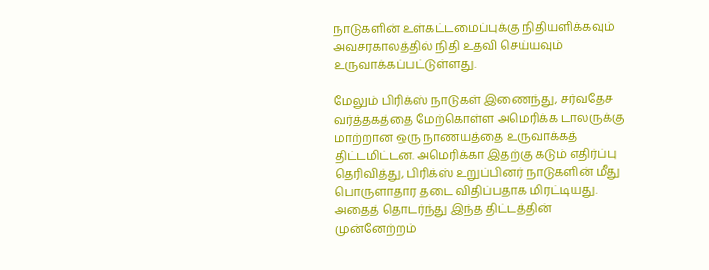நாடுகளின் உள்கட்டமைப்புக்கு நிதியளிக்கவும் அவசரகாலத்தில் நிதி உதவி செய்யவும் உருவாக்கப்பட்டுள்ளது.

மேலும் பிரிக்ஸ் நாடுகள் இணைந்து, சர்வதேச வர்த்தகத்தை மேற்கொள்ள அமெரிக்க டாலருக்கு மாற்றான ஒரு நாணயத்தை உருவாக்கத் திட்டமிட்டன. அமெரிக்கா இதற்கு கடும் எதிர்ப்பு தெரிவித்து, பிரிக்ஸ் உறுப்பினர் நாடுகளின் மீது பொருளாதார தடை விதிப்பதாக மிரட்டியது. அதைத் தொடர்ந்து இந்த திட்டத்தின் முன்னேற்றம்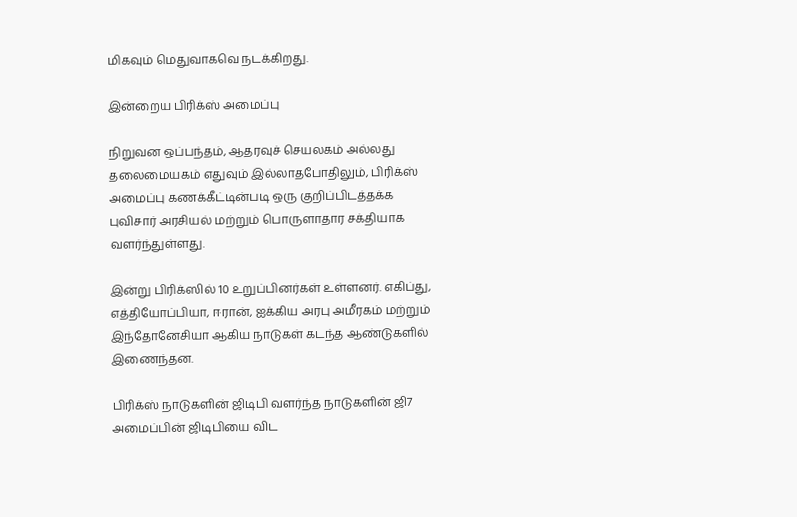மிகவும் மெதுவாகவெ நடக்கிறது.

இன்றைய பிரிக்ஸ் அமைப்பு

நிறுவன ஒப்பந்தம், ஆதரவுச் செயலகம் அல்லது தலைமையகம் எதுவும் இல்லாதபோதிலும், பிரிக்ஸ் அமைப்பு கணக்கீட்டின்படி ஒரு குறிப்பிடத்தக்க புவிசார் அரசியல் மற்றும் பொருளாதார சக்தியாக வளர்ந்துள்ளது.

இன்று பிரிக்ஸில் 10 உறுப்பினர்கள் உள்ளனர். எகிப்து, எத்தியோப்பியா, ஈரான், ஐக்கிய அரபு அமீரகம் மற்றும் இந்தோனேசியா ஆகிய நாடுகள் கடந்த ஆண்டுகளில் இணைந்தன.

பிரிக்ஸ் நாடுகளின் ஜிடிபி வளர்ந்த நாடுகளின் ஜி7 அமைப்பின் ஜிடிபியை விட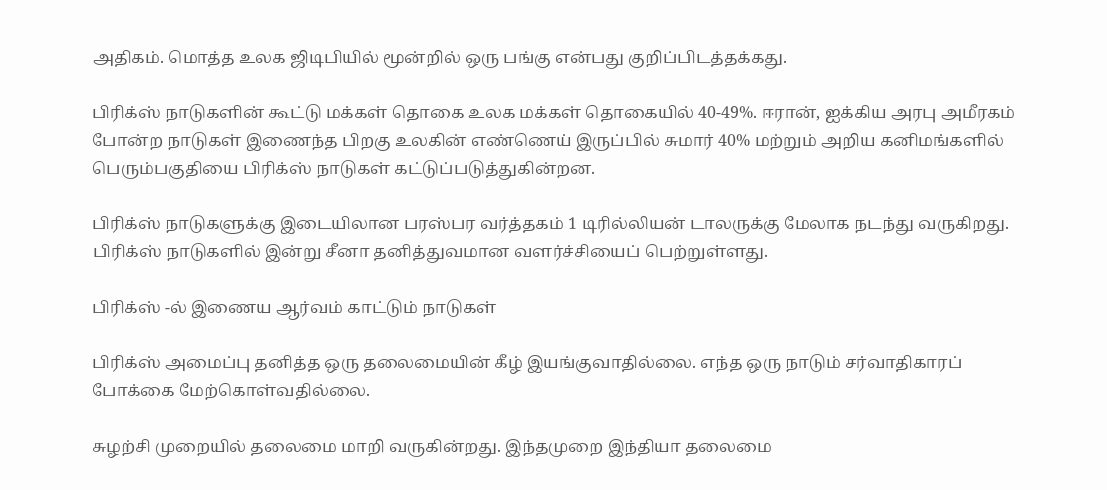அதிகம். மொத்த உலக ஜிடிபியில் மூன்றில் ஒரு பங்கு என்பது குறிப்பிடத்தக்கது.

பிரிக்ஸ் நாடுகளின் கூட்டு மக்கள் தொகை உலக மக்கள் தொகையில் 40-49%. ஈரான், ஐக்கிய அரபு அமீரகம் போன்ற நாடுகள் இணைந்த பிறகு உலகின் எண்ணெய் இருப்பில் சுமார் 40% மற்றும் அறிய கனிமங்களில் பெரும்பகுதியை பிரிக்ஸ் நாடுகள் கட்டுப்படுத்துகின்றன.

பிரிக்ஸ் நாடுகளுக்கு இடையிலான பரஸ்பர வர்த்தகம் 1 டிரில்லியன் டாலருக்கு மேலாக நடந்து வருகிறது. பிரிக்ஸ் நாடுகளில் இன்று சீனா தனித்துவமான வளர்ச்சியைப் பெற்றுள்ளது.

பிரிக்ஸ் -ல் இணைய ஆர்வம் காட்டும் நாடுகள்

பிரிக்ஸ் அமைப்பு தனித்த ஒரு தலைமையின் கீழ் இயங்குவாதில்லை. எந்த ஒரு நாடும் சர்வாதிகாரப் போக்கை மேற்கொள்வதில்லை.

சுழற்சி முறையில் தலைமை மாறி வருகின்றது. இந்தமுறை இந்தியா தலைமை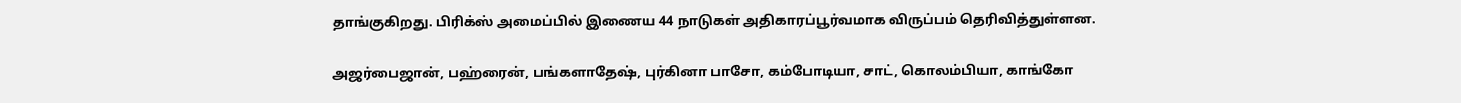தாங்குகிறது. பிரிக்ஸ் அமைப்பில் இணைய 44 நாடுகள் அதிகாரப்பூர்வமாக விருப்பம் தெரிவித்துள்ளன.

அஜர்பைஜான், பஹ்ரைன், பங்களாதேஷ், புர்கினா பாசோ, கம்போடியா, சாட், கொலம்பியா, காங்கோ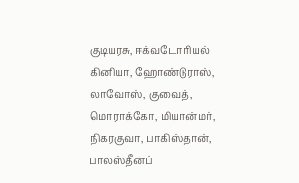குடியரசு, ஈக்வடோரியல் கினியா, ஹோண்டுராஸ், லாவோஸ், குவைத், மொராக்கோ, மியான்மர், நிகரகுவா, பாகிஸ்தான், பாலஸ்தீனப்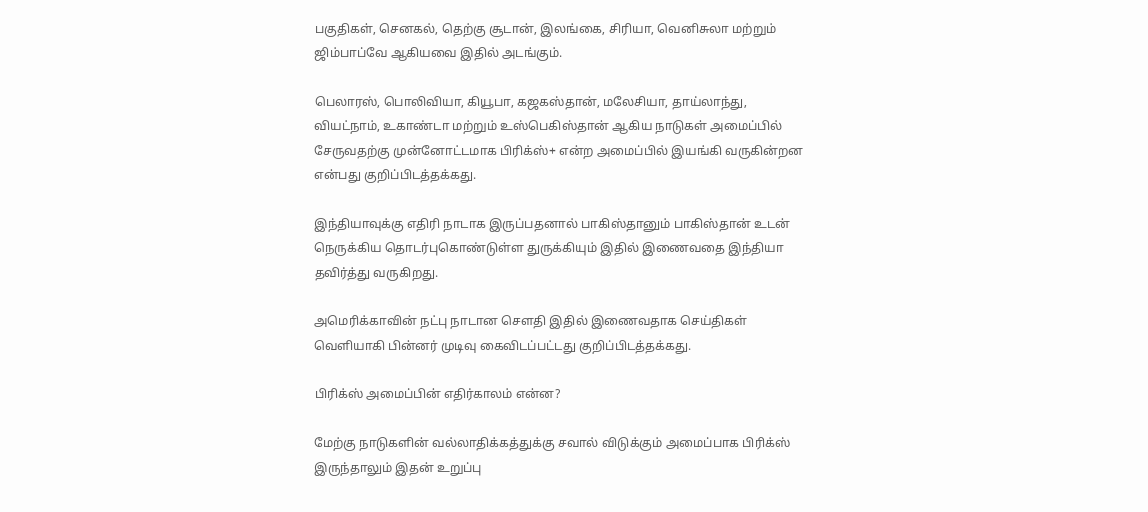பகுதிகள், செனகல், தெற்கு சூடான், இலங்கை, சிரியா, வெனிசுலா மற்றும் ஜிம்பாப்வே ஆகியவை இதில் அடங்கும்.

பெலாரஸ், பொலிவியா, கியூபா, கஜகஸ்தான், மலேசியா, தாய்லாந்து, வியட்நாம், உகாண்டா மற்றும் உஸ்பெகிஸ்தான் ஆகிய நாடுகள் அமைப்பில் சேருவதற்கு முன்னோட்டமாக பிரிக்ஸ்+ என்ற அமைப்பில் இயங்கி வருகின்றன என்பது குறிப்பிடத்தக்கது.

இந்தியாவுக்கு எதிரி நாடாக இருப்பதனால் பாகிஸ்தானும் பாகிஸ்தான் உடன் நெருக்கிய தொடர்புகொண்டுள்ள துருக்கியும் இதில் இணைவதை இந்தியா தவிர்த்து வருகிறது.

அமெரிக்காவின் நட்பு நாடான சௌதி இதில் இணைவதாக செய்திகள் வெளியாகி பின்னர் முடிவு கைவிடப்பட்டது குறிப்பிடத்தக்கது.

பிரிக்ஸ் அமைப்பின் எதிர்காலம் என்ன?

மேற்கு நாடுகளின் வல்லாதிக்கத்துக்கு சவால் விடுக்கும் அமைப்பாக பிரிக்ஸ் இருந்தாலும் இதன் உறுப்பு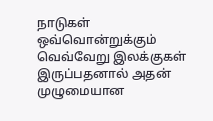நாடுகள் ஒவ்வொன்றுக்கும் வெவ்வேறு இலக்குகள் இருப்பதனால் அதன் முழுமையான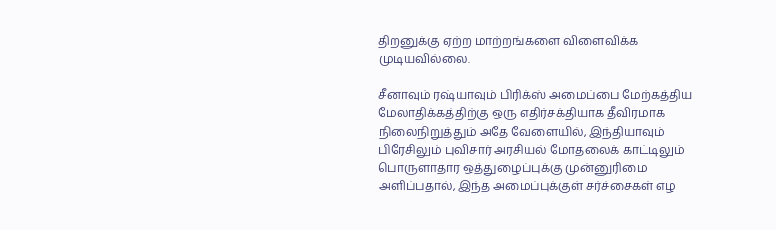திறனுக்கு ஏற்ற மாற்றங்களை விளைவிக்க முடியவில்லை.

சீனாவும் ரஷ்யாவும் பிரிக்ஸ் அமைப்பை மேற்கத்திய மேலாதிக்கத்திற்கு ஒரு எதிர்சக்தியாக தீவிரமாக நிலைநிறுத்தும் அதே வேளையில், இந்தியாவும் பிரேசிலும் புவிசார் அரசியல் மோதலைக் காட்டிலும் பொருளாதார ஒத்துழைப்புக்கு முன்னுரிமை அளிப்பதால், இந்த அமைப்புக்குள் சர்ச்சைகள் எழ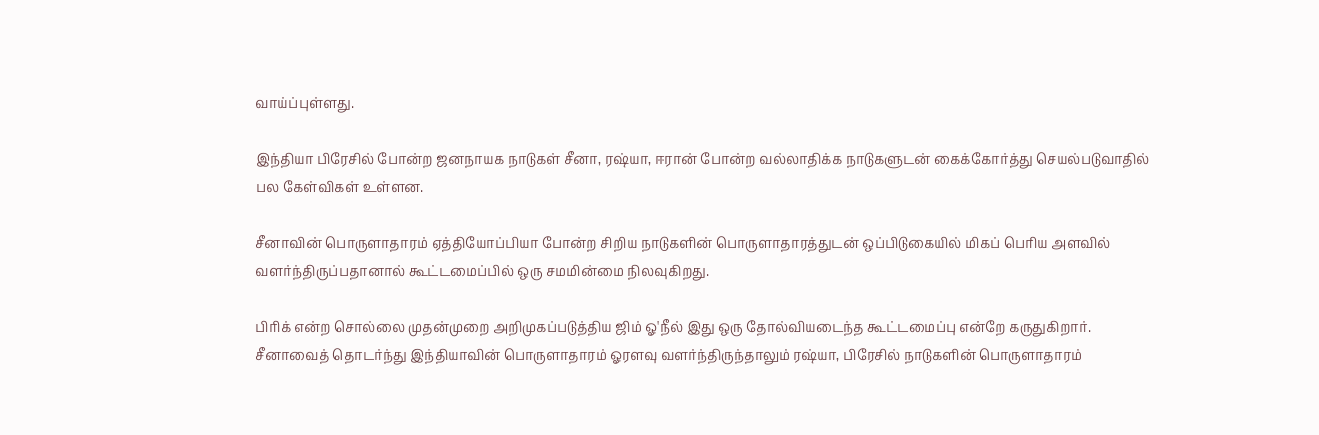வாய்ப்புள்ளது.

இந்தியா பிரேசில் போன்ற ஜனநாயக நாடுகள் சீனா, ரஷ்யா, ஈரான் போன்ற வல்லாதிக்க நாடுகளுடன் கைக்கோர்த்து செயல்படுவாதில் பல கேள்விகள் உள்ளன.

சீனாவின் பொருளாதாரம் ஏத்தியோப்பியா போன்ற சிறிய நாடுகளின் பொருளாதாரத்துடன் ஒப்பிடுகையில் மிகப் பெரிய அளவில் வளர்ந்திருப்பதானால் கூட்டமைப்பில் ஒரு சமமின்மை நிலவுகிறது.

பிரிக் என்ற சொல்லை முதன்முறை அறிமுகப்படுத்திய ஜிம் ஓ'நீல் இது ஒரு தோல்வியடைந்த கூட்டமைப்பு என்றே கருதுகிறார். சீனாவைத் தொடர்ந்து இந்தியாவின் பொருளாதாரம் ஓரளவு வளர்ந்திருந்தாலும் ரஷ்யா, பிரேசில் நாடுகளின் பொருளாதாரம்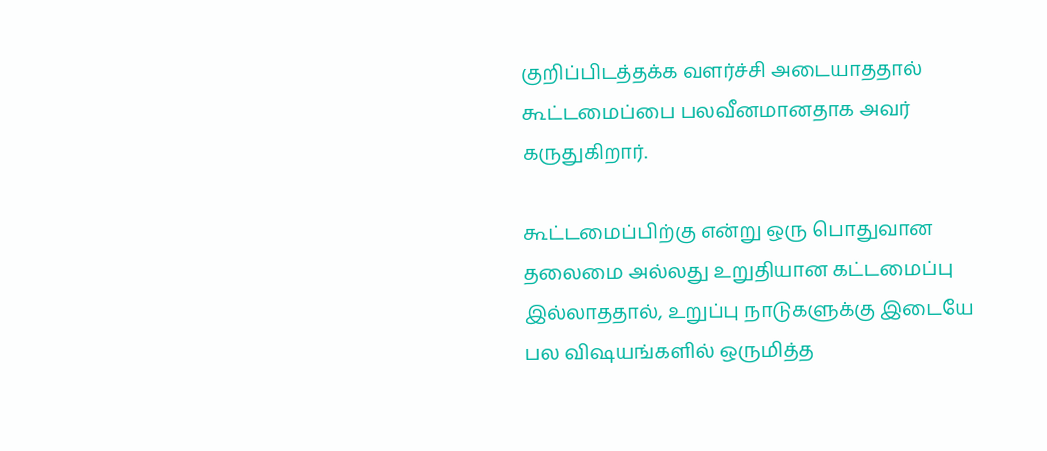குறிப்பிடத்தக்க வளர்ச்சி அடையாததால் கூட்டமைப்பை பலவீனமானதாக அவர் கருதுகிறார்.

கூட்டமைப்பிற்கு என்று ஒரு பொதுவான தலைமை அல்லது உறுதியான கட்டமைப்பு இல்லாததால், உறுப்பு நாடுகளுக்கு இடையே பல விஷயங்களில் ஒருமித்த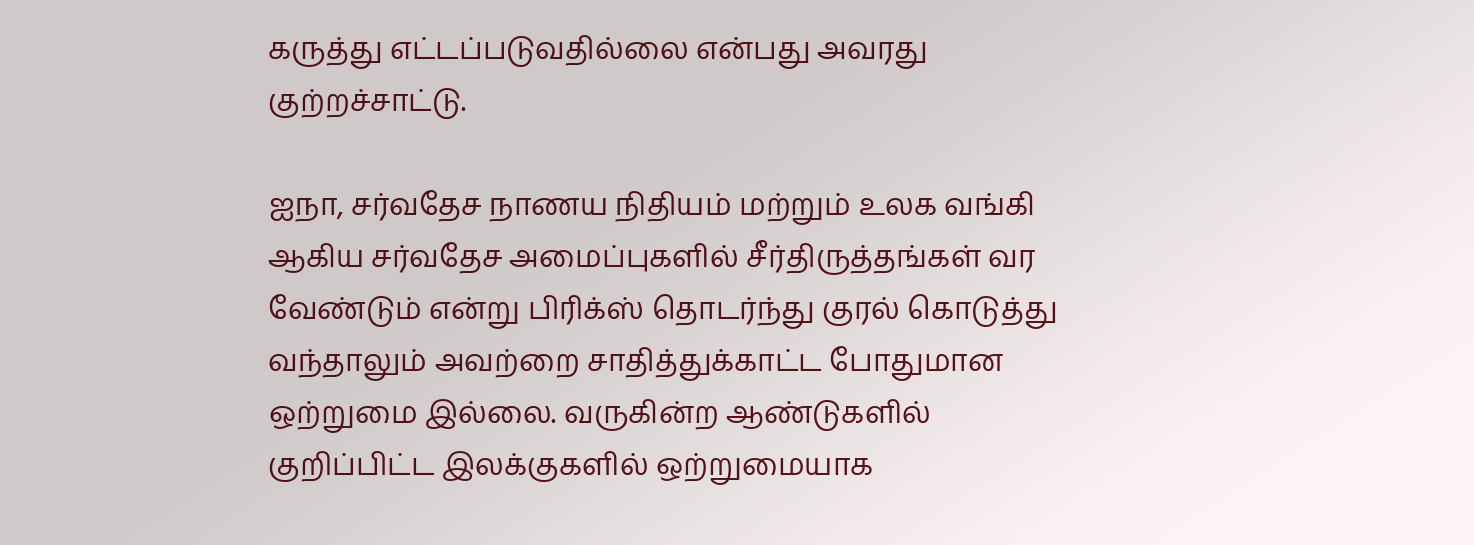கருத்து எட்டப்படுவதில்லை என்பது அவரது குற்றச்சாட்டு.

ஐநா, சர்வதேச நாணய நிதியம் மற்றும் உலக வங்கி ஆகிய சர்வதேச அமைப்புகளில் சீர்திருத்தங்கள் வர வேண்டும் என்று பிரிக்ஸ் தொடர்ந்து குரல் கொடுத்து வந்தாலும் அவற்றை சாதித்துக்காட்ட போதுமான ஒற்றுமை இல்லை. வருகின்ற ஆண்டுகளில் குறிப்பிட்ட இலக்குகளில் ஒற்றுமையாக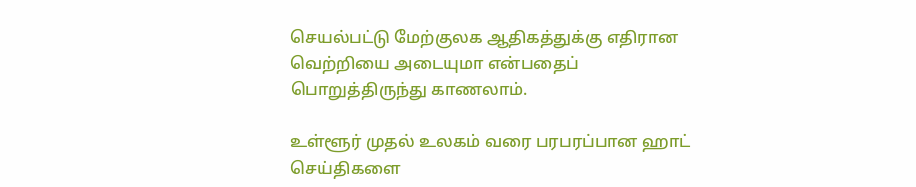செயல்பட்டு மேற்குலக ஆதிகத்துக்கு எதிரான வெற்றியை அடையுமா என்பதைப் பொறுத்திருந்து காணலாம்.

உள்ளூர் முதல் உலகம் வரை பரபரப்பான ஹாட் செய்திகளை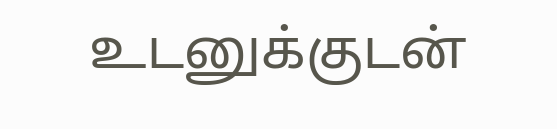உடனுக்குடன்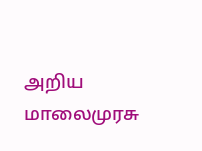அறிய மாலைமுரசு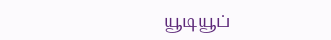யூடியூப்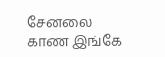சேனலை காண இங்கே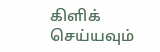கிளிக் செய்யவும்